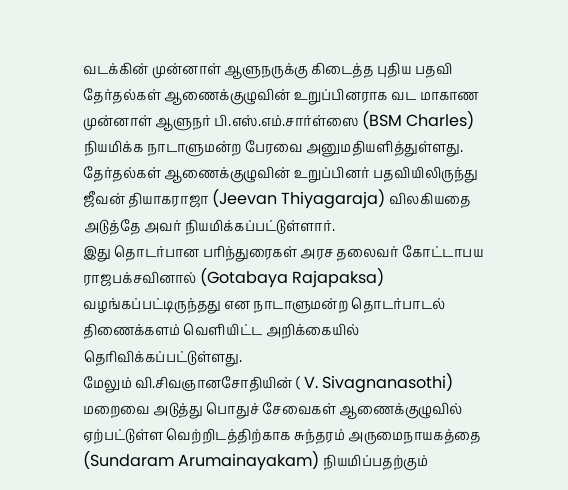வடக்கின் முன்னாள் ஆளுநருக்கு கிடைத்த புதிய பதவி
தேர்தல்கள் ஆணைக்குழுவின் உறுப்பினராக வட மாகாண முன்னாள் ஆளுநர் பி.எஸ்.எம்.சார்ள்ஸை (BSM Charles) நியமிக்க நாடாளுமன்ற பேரவை அனுமதியளித்துள்ளது.
தேர்தல்கள் ஆணைக்குழுவின் உறுப்பினர் பதவியிலிருந்து ஜீவன் தியாகராஜா (Jeevan Thiyagaraja) விலகியதை அடுத்தே அவர் நியமிக்கப்பட்டுள்ளார்.
இது தொடர்பான பரிந்துரைகள் அரச தலைவர் கோட்டாபய ராஜபக்சவினால் (Gotabaya Rajapaksa) வழங்கப்பட்டிருந்தது என நாடாளுமன்ற தொடர்பாடல் திணைக்களம் வெளியிட்ட அறிக்கையில் தெரிவிக்கப்பட்டுள்ளது.
மேலும் வி.சிவஞானசோதியின் ( V. Sivagnanasothi) மறைவை அடுத்து பொதுச் சேவைகள் ஆணைக்குழுவில் ஏற்பட்டுள்ள வெற்றிடத்திற்காக சுந்தரம் அருமைநாயகத்தை (Sundaram Arumainayakam) நியமிப்பதற்கும்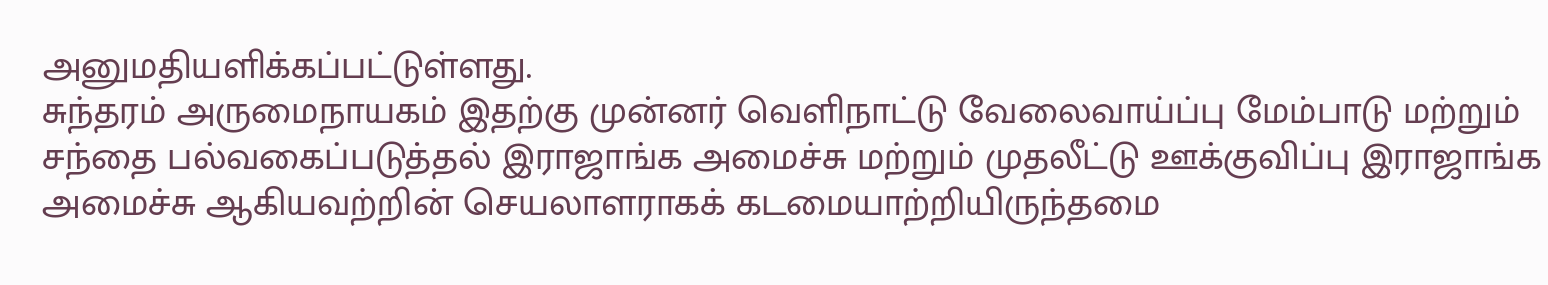அனுமதியளிக்கப்பட்டுள்ளது.
சுந்தரம் அருமைநாயகம் இதற்கு முன்னர் வெளிநாட்டு வேலைவாய்ப்பு மேம்பாடு மற்றும் சந்தை பல்வகைப்படுத்தல் இராஜாங்க அமைச்சு மற்றும் முதலீட்டு ஊக்குவிப்பு இராஜாங்க அமைச்சு ஆகியவற்றின் செயலாளராகக் கடமையாற்றியிருந்தமை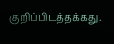குறிப்பிடத்தக்கது.